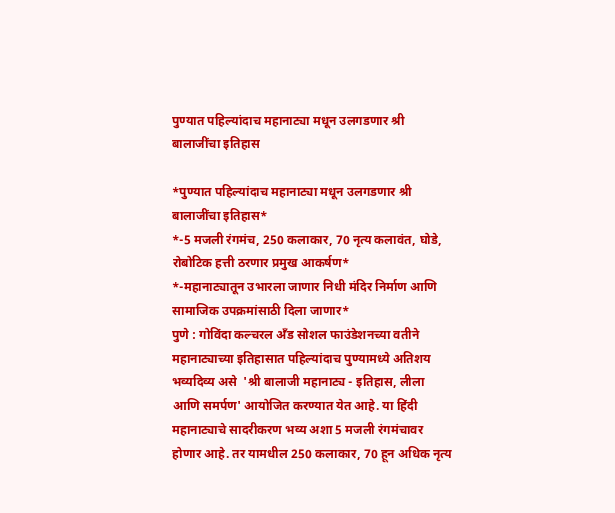पुण्यात पहिल्यांदाच महानाट्या मधून उलगडणार श्री बालाजींचा इतिहास

*पुण्यात पहिल्यांदाच महानाट्या मधून उलगडणार श्री बालाजींचा इतिहास*
*-5 मजली रंगमंच, 250 कलाकार, 70 नृत्य कलावंत, घोडे, रोबोटिक हत्ती ठरणार प्रमुख आकर्षण*
*-महानाट्यातून उभारला जाणार निधी मंदिर निर्माण आणि सामाजिक उपक्रमांसाठी दिला जाणार*
पुणे : गोविंदा कल्चरल अँड सोशल फाउंडेशनच्या वतीने  महानाट्याच्या इतिहासात पहिल्यांदाच पुण्यामध्ये अतिशय भव्यदिव्य असे  'श्री बालाजी महानाट्य - इतिहास, लीला आणि समर्पण' आयोजित करण्यात येत आहे. या हिंदी महानाट्याचे सादरीकरण भव्य अशा 5 मजली रंगमंचावर होणार आहे. तर यामधील 250 कलाकार, 70 हून अधिक नृत्य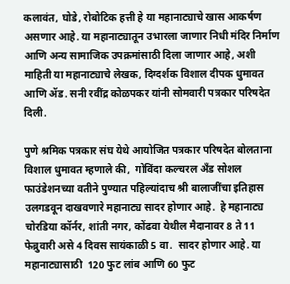कलावंत, घोडे, रोबोटिक हत्ती हे या महानाट्याचे खास आकर्षण असणार आहे. या महानाट्यातून उभारला जाणार निधी मंदिर निर्माण आणि अन्य सामाजिक उपक्रमांसाठी दिला जाणार आहे, अशी माहिती या महानाट्याचे लेखक, दिग्दर्शक विशाल दीपक धुमावत आणि ॲड. सनी रवींद्र कोळपकर यांनी सोमवारी पत्रकार परिषदेत दिली.

पुणे श्रमिक पत्रकार संघ येथे आयोजित पत्रकार परिषदेत बोलताना विशाल धुमावत म्हणाले की,  गोविंदा कल्चरल अँड सोशल फाउंडेशनच्या वतीने पुण्यात पहिल्यांदाच श्री बालाजींचा इतिहास उलगडवून दाखवणारे महानाट्य सादर होणार आहे.  हे महानाट्य चोरडिया कॉर्नर, शांती नगर, कोंढवा येथील मैदानावर 8 ते 11 फेब्रुवारी असे 4 दिवस सायंकाळी 5 वा.  सादर होणार आहे. या महानाट्यासाठी  120 फुट लांब आणि 60 फुट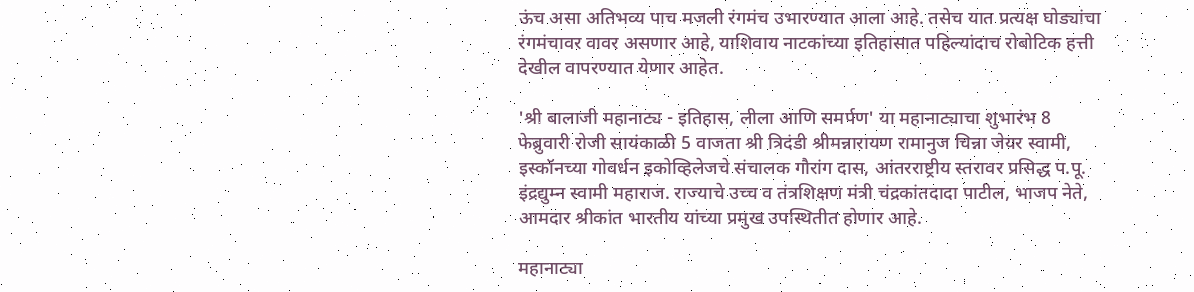ऊंच असा अतिभव्य पाच मजली रंगमंच उभारण्यात आला आहे. तसेच यात प्रत्यक्ष घोड्यांचा रंगमंचावर वावर असणार आहे, याशिवाय नाटकांच्या इतिहासात पहिल्यांदाच रोबोटिक हत्ती देखील वापरण्यात येणार आहेत.

'श्री बालाजी महानाट्य - इतिहास, लीला आणि समर्पण' या महानाट्याचा शुभारंभ 8 फेब्रुवारी रोजी सायंकाळी 5 वाजता श्री त्रिदंडी श्रीमन्नारायण रामानुज चिन्ना जेयर स्वामी, इस्कॉनच्या गोवर्धन इकोव्हिलेजचे संचालक गौरांग दास, आंतरराष्ट्रीय स्तरावर प्रसिद्ध प.पू. इंद्रद्युम्न स्वामी महाराज. राज्याचे उच्च व तंत्रशिक्षण मंत्री चंद्रकांतदादा पाटील, भाजप नेते, आमदार श्रीकांत भारतीय यांच्या प्रमुख उपस्थितीत होणार आहे.

महानाट्या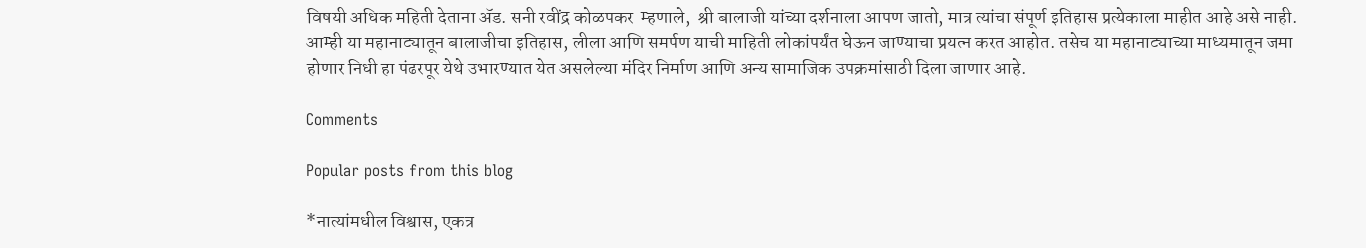विषयी अधिक महिती देताना ॲड. सनी रवींद्र कोळपकर  म्हणाले,  श्री बालाजी यांच्या दर्शनाला आपण जातो, मात्र त्यांचा संपूर्ण इतिहास प्रत्येकाला माहीत आहे असे नाही. आम्ही या महानाट्यातून बालाजीचा इतिहास, लीला आणि समर्पण याची माहिती लोकांपर्यंत घेऊन जाण्याचा प्रयत्न करत आहोत. तसेच या महानाट्याच्या माध्यमातून जमा होणार निधी हा पंढरपूर येथे उभारण्यात येत असलेल्या मंदिर निर्माण आणि अन्य सामाजिक उपक्रमांसाठी दिला जाणार आहे.

Comments

Popular posts from this blog

*नात्यांमधील विश्वास, एकत्र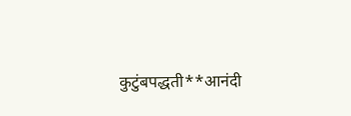कुटुंबपद्धती**आनंदी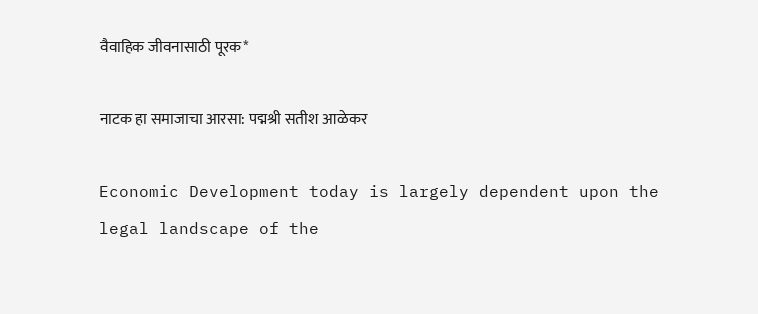वैवाहिक जीवनासाठी पूरक*

नाटक हा समाजाचा आरसा: पद्मश्री सतीश आळेकर

Economic Development today is largely dependent upon the legal landscape of the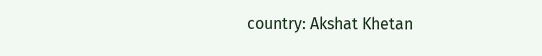country: Akshat Khetan